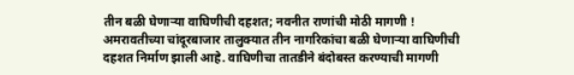तीन बळी घेणाऱ्या वाघिणीची दहशत; नवनीत राणांची मोठी मागणी !
अमरावतीच्या चांदूरबाजार तालुक्यात तीन नागरिकांचा बळी घेणाऱ्या वाघिणीची दहशत निर्माण झाली आहे. वाघिणीचा तातडीने बंदोबस्त करण्याची मागणी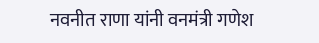नवनीत राणा यांनी वनमंत्री गणेश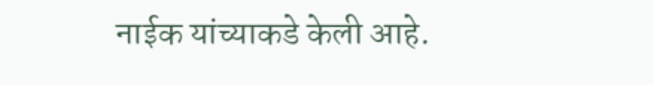नाईक यांच्याकडे केली आहे.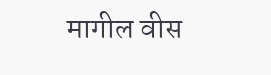मागील वीस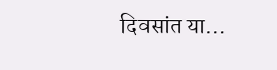दिवसांत या…